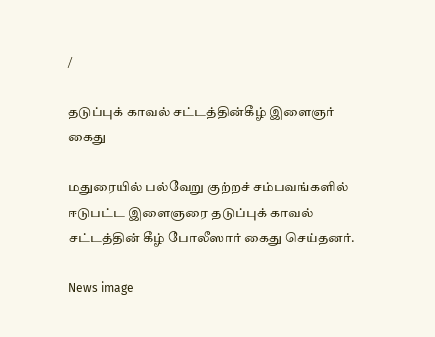/

தடுப்புக் காவல் சட்டத்தின்கீழ் இளைஞர் கைது

மதுரையில் பல்வேறு குற்றச் சம்பவங்களில் ஈடுபட்ட இளைஞரை தடுப்புக் காவல் சட்டத்தின் கீழ் போலீஸார் கைது செய்தனர்.

News image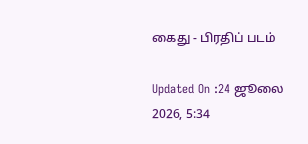கைது - பிரதிப் படம்

Updated On :24 ஜூலை 2026, 5:34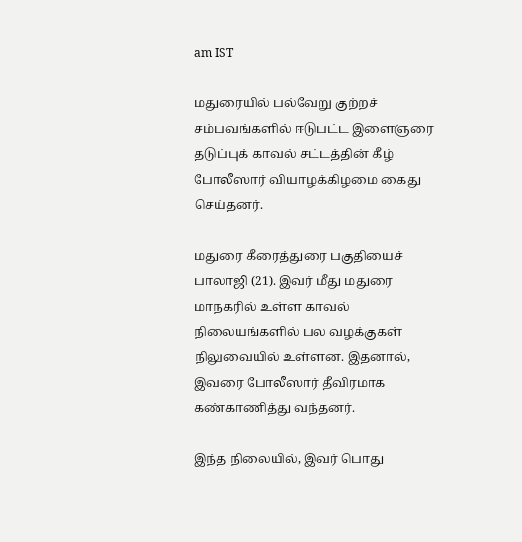am IST

மதுரையில் பல்வேறு குற்றச் சம்பவங்களில் ஈடுபட்ட இளைஞரை தடுப்புக் காவல் சட்டத்தின் கீழ் போலீஸார் வியாழக்கிழமை கைது செய்தனர்.

மதுரை கீரைத்துரை பகுதியைச் பாலாஜி (21). இவர் மீது மதுரை மாநகரில் உள்ள காவல் நிலையங்களில் பல வழக்குகள் நிலுவையில் உள்ளன. இதனால், இவரை போலீஸார் தீவிரமாக கண்காணித்து வந்தனர்.

இந்த நிலையில், இவர் பொது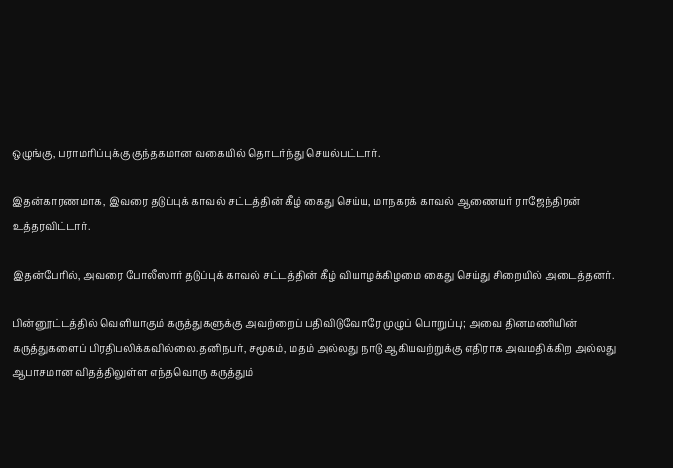ஒழுங்கு, பராமரிப்புக்கு குந்தகமான வகையில் தொடர்ந்து செயல்பட்டார்.

இதன்காரணமாக, இவரை தடுப்புக் காவல் சட்டத்தின் கீழ் கைது செய்ய, மாநகரக் காவல் ஆணையர் ராஜேந்திரன் உத்தரவிட்டார்.

இதன்பேரில், அவரை போலீஸார் தடுப்புக் காவல் சட்டத்தின் கீழ் வியாழக்கிழமை கைது செய்து சிறையில் அடைத்தனர்.

பின்னூட்டத்தில் வெளியாகும் கருத்துகளுக்கு அவற்றைப் பதிவிடுவோரே முழுப் பொறுப்பு; அவை தினமணியின் கருத்துகளைப் பிரதிபலிக்கவில்லை.தனிநபர், சமூகம், மதம் அல்லது நாடு ஆகியவற்றுக்கு எதிராக அவமதிக்கிற அல்லது ஆபாசமான விதத்திலுள்ள எந்தவொரு கருத்தும்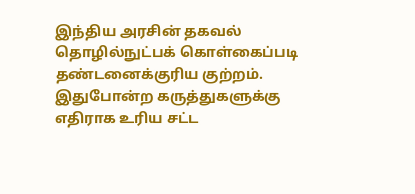இந்திய அரசின் தகவல் தொழில்நுட்பக் கொள்கைப்படி தண்டனைக்குரிய குற்றம். இதுபோன்ற கருத்துகளுக்கு எதிராக உரிய சட்ட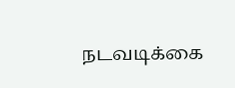நடவடிக்கை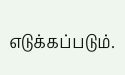எடுக்கப்படும்.